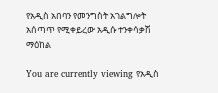የአዲስ አበባን የመንግስት አገልግሎት አሰጣጥ የሚቀይረው አዲሱ ተንቀሳቃሽ ማዕከል

You are currently viewing የአዲስ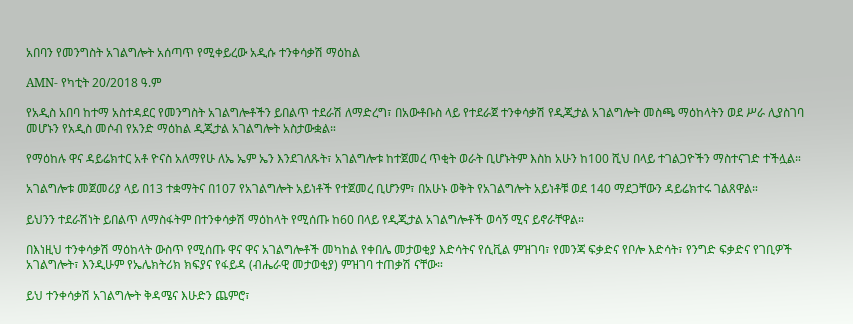አበባን የመንግስት አገልግሎት አሰጣጥ የሚቀይረው አዲሱ ተንቀሳቃሽ ማዕከል

AMN- የካቲት 20/2018 ዓ.ም

የአዲስ አበባ ከተማ አስተዳደር የመንግስት አገልግሎቶችን ይበልጥ ተደራሽ ለማድረግ፣ በአውቶቡስ ላይ የተደራጀ ተንቀሳቃሽ የዲጂታል አገልግሎት መስጫ ማዕከላትን ወደ ሥራ ሊያስገባ መሆኑን የአዲስ መሶብ የአንድ ማዕከል ዲጂታል አገልግሎት አስታውቋል።

የማዕከሉ ዋና ዳይሬክተር አቶ ዮናስ አለማየሁ ለኤ ኤም ኤን እንደገለጹት፣ አገልግሎቱ ከተጀመረ ጥቂት ወራት ቢሆኑትም እስከ አሁን ከ100 ሺህ በላይ ተገልጋዮችን ማስተናገድ ተችሏል።

አገልግሎቱ መጀመሪያ ላይ በ13 ተቋማትና በ107 የአገልግሎት አይነቶች የተጀመረ ቢሆንም፣ በአሁኑ ወቅት የአገልግሎት አይነቶቹ ወደ 140 ማደጋቸውን ዳይሬክተሩ ገልጸዋል።

ይህንን ተደራሽነት ይበልጥ ለማስፋትም በተንቀሳቃሽ ማዕከላት የሚሰጡ ከ60 በላይ የዲጂታል አገልግሎቶች ወሳኝ ሚና ይኖራቸዋል።

በእነዚህ ተንቀሳቃሽ ማዕከላት ውስጥ የሚሰጡ ዋና ዋና አገልግሎቶች መካከል የቀበሌ መታወቂያ እድሳትና የሲቪል ምዝገባ፣ የመንጃ ፍቃድና የቦሎ እድሳት፣ የንግድ ፍቃድና የገቢዎች አገልግሎት፣ እንዲሁም የኤሌክትሪክ ክፍያና የፋይዳ (ብሔራዊ መታወቂያ) ምዝገባ ተጠቃሽ ናቸው።

ይህ ተንቀሳቃሽ አገልግሎት ቅዳሜና እሁድን ጨምሮ፣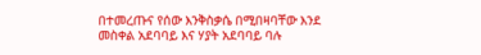በተመረጡና የሰው እንቅስቃሴ በሚበዛባቸው እንደ መስቀል አደባባይ እና ሃያት አደባባይ ባሉ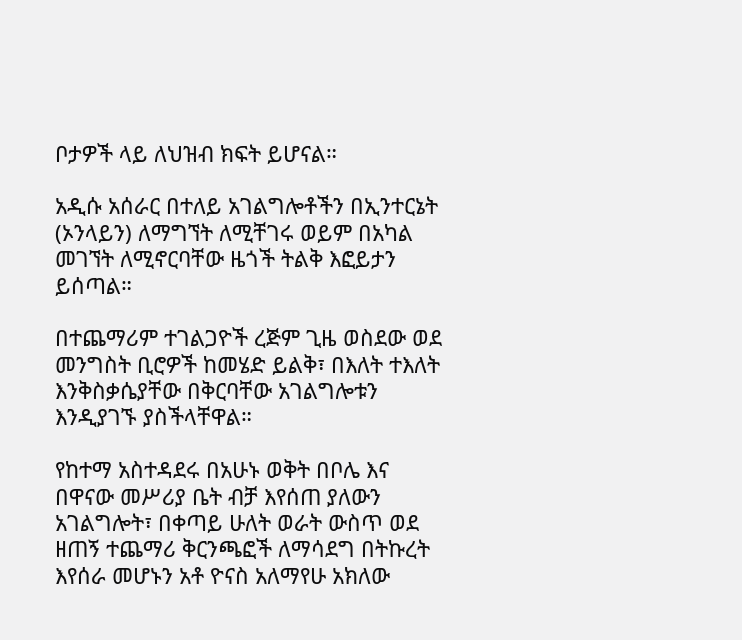ቦታዎች ላይ ለህዝብ ክፍት ይሆናል።

አዲሱ አሰራር በተለይ አገልግሎቶችን በኢንተርኔት (ኦንላይን) ለማግኘት ለሚቸገሩ ወይም በአካል መገኘት ለሚኖርባቸው ዜጎች ትልቅ እፎይታን ይሰጣል።

በተጨማሪም ተገልጋዮች ረጅም ጊዜ ወስደው ወደ መንግስት ቢሮዎች ከመሄድ ይልቅ፣ በእለት ተእለት እንቅስቃሴያቸው በቅርባቸው አገልግሎቱን እንዲያገኙ ያስችላቸዋል።

የከተማ አስተዳደሩ በአሁኑ ወቅት በቦሌ እና በዋናው መሥሪያ ቤት ብቻ እየሰጠ ያለውን አገልግሎት፣ በቀጣይ ሁለት ወራት ውስጥ ወደ ዘጠኝ ተጨማሪ ቅርንጫፎች ለማሳደግ በትኩረት እየሰራ መሆኑን አቶ ዮናስ አለማየሁ አክለው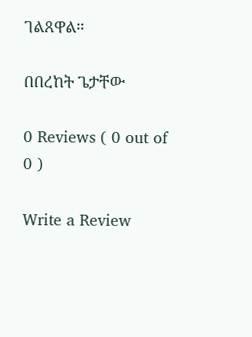ገልጸዋል።

በበረከት ጌታቸው

0 Reviews ( 0 out of 0 )

Write a Review